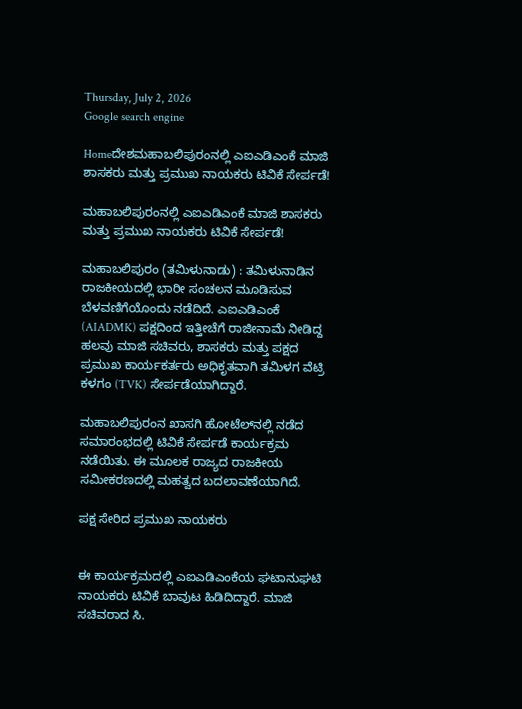Thursday, July 2, 2026
Google search engine

Homeದೇಶಮಹಾಬಲಿಪುರಂನಲ್ಲಿ ಎಐಎಡಿಎಂಕೆ ಮಾಜಿ ಶಾಸಕರು ಮತ್ತು ಪ್ರಮುಖ ನಾಯಕರು ಟಿವಿಕೆ ಸೇರ್ಪಡೆ!

ಮಹಾಬಲಿಪುರಂನಲ್ಲಿ ಎಐಎಡಿಎಂಕೆ ಮಾಜಿ ಶಾಸಕರು ಮತ್ತು ಪ್ರಮುಖ ನಾಯಕರು ಟಿವಿಕೆ ಸೇರ್ಪಡೆ!

ಮಹಾಬಲಿಪುರಂ (ತಮಿಳುನಾಡು) : ತಮಿಳುನಾಡಿನ ರಾಜಕೀಯದಲ್ಲಿ ಭಾರೀ ಸಂಚಲನ ಮೂಡಿಸುವ ಬೆಳವಣಿಗೆಯೊಂದು ನಡೆದಿದೆ. ಎಐಎಡಿಎಂಕೆ (AIADMK) ಪಕ್ಷದಿಂದ ಇತ್ತೀಚೆಗೆ ರಾಜೀನಾಮೆ ನೀಡಿದ್ದ ಹಲವು ಮಾಜಿ ಸಚಿವರು, ಶಾಸಕರು ಮತ್ತು ಪಕ್ಷದ ಪ್ರಮುಖ ಕಾರ್ಯಕರ್ತರು ಅಧಿಕೃತವಾಗಿ ತಮಿಳಗ ವೆಟ್ರಿ ಕಳಗಂ (TVK) ಸೇರ್ಪಡೆಯಾಗಿದ್ದಾರೆ.

ಮಹಾಬಲಿಪುರಂನ ಖಾಸಗಿ ಹೋಟೆಲ್‌ನಲ್ಲಿ ನಡೆದ ಸಮಾರಂಭದಲ್ಲಿ ಟಿವಿಕೆ ಸೇರ್ಪಡೆ ಕಾರ್ಯಕ್ರಮ ನಡೆಯಿತು. ಈ ಮೂಲಕ ರಾಜ್ಯದ ರಾಜಕೀಯ ಸಮೀಕರಣದಲ್ಲಿ ಮಹತ್ವದ ಬದಲಾವಣೆಯಾಗಿದೆ.

ಪಕ್ಷ ಸೇರಿದ ಪ್ರಮುಖ ನಾಯಕರು


ಈ ಕಾರ್ಯಕ್ರಮದಲ್ಲಿ ಎಐಎಡಿಎಂಕೆಯ ಘಟಾನುಘಟಿ ನಾಯಕರು ಟಿವಿಕೆ ಬಾವುಟ ಹಿಡಿದಿದ್ದಾರೆ. ಮಾಜಿ ಸಚಿವರಾದ ಸಿ.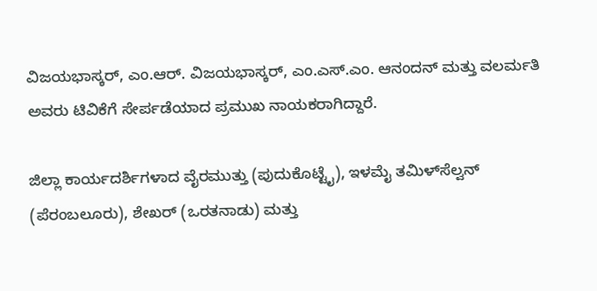ವಿಜಯಭಾಸ್ಕರ್, ಎಂ.ಆರ್. ವಿಜಯಭಾಸ್ಕರ್, ಎಂ.ಎಸ್.ಎಂ. ಆನಂದನ್ ಮತ್ತು ವಲರ್ಮತಿ ಅವರು ಟಿವಿಕೆಗೆ ಸೇರ್ಪಡೆಯಾದ ಪ್ರಮುಖ ನಾಯಕರಾಗಿದ್ದಾರೆ.

ಜಿಲ್ಲಾ ಕಾರ್ಯದರ್ಶಿಗಳಾದ ವೈರಮುತ್ತು (ಪುದುಕೊಟ್ಟೈ), ಇಳಮೈ ತಮಿಳ್‌ಸೆಲ್ವನ್ (ಪೆರಂಬಲೂರು), ಶೇಖರ್ (ಒರತನಾಡು) ಮತ್ತು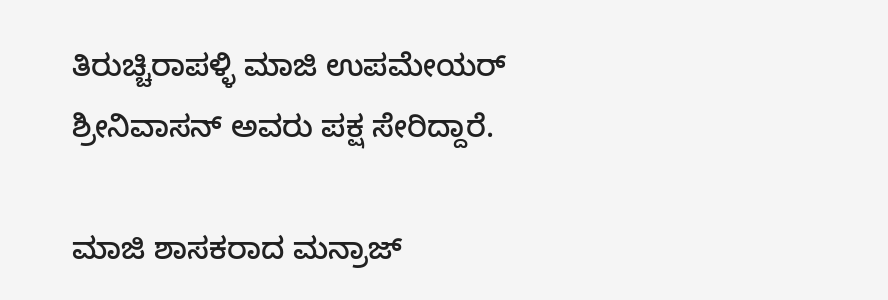ತಿರುಚ್ಚಿರಾಪಳ್ಳಿ ಮಾಜಿ ಉಪಮೇಯರ್ ಶ್ರೀನಿವಾಸನ್ ಅವರು ಪಕ್ಷ ಸೇರಿದ್ದಾರೆ.

ಮಾಜಿ ಶಾಸಕರಾದ ಮನ್ರಾಜ್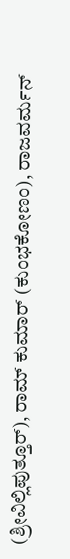(ಶ್ರೀವಿಲ್ಲಿಪುತ್ತೂರ್), ರಾಮ್‌ ಕುಮಾರ್ (ಕುಂಭಕೋಣಂ), ರಾಜವರ್ಮನ್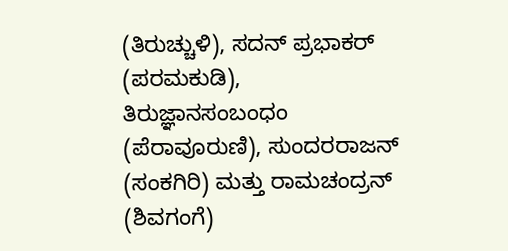(ತಿರುಚ್ಚುಳಿ), ಸದನ್ ಪ್ರಭಾಕರ್ (ಪರಮಕುಡಿ), ತಿರುಜ್ಞಾನಸಂಬಂಧಂ (ಪೆರಾವೂರುಣಿ), ಸುಂದರರಾಜನ್ (ಸಂಕಗಿರಿ) ಮತ್ತು ರಾಮಚಂದ್ರನ್ (ಶಿವಗಂಗೆ)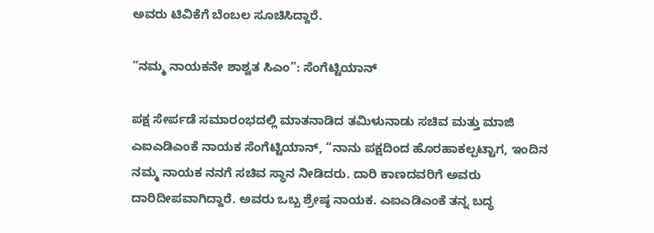ಅವರು ಟಿವಿಕೆಗೆ ಬೆಂಬಲ ಸೂಚಿಸಿದ್ದಾರೆ.

“ನಮ್ಮ ನಾಯಕನೇ ಶಾಶ್ವತ ಸಿಎಂ”: ಸೆಂಗೆಟ್ಟಿಯಾನ್

ಪಕ್ಷ ಸೇರ್ಪಡೆ ಸಮಾರಂಭದಲ್ಲಿ ಮಾತನಾಡಿದ ತಮಿಳುನಾಡು ಸಚಿವ ಮತ್ತು ಮಾಜಿ ಎಐಎಡಿಎಂಕೆ ನಾಯಕ ಸೆಂಗೆಟ್ಟಿಯಾನ್, “ನಾನು ಪಕ್ಷದಿಂದ ಹೊರಹಾಕಲ್ಪಟ್ಟಾಗ, ಇಂದಿನ ನಮ್ಮ ನಾಯಕ ನನಗೆ ಸಚಿವ ಸ್ಥಾನ ನೀಡಿದರು. ದಾರಿ ಕಾಣದವರಿಗೆ ಅವರು ದಾರಿದೀಪವಾಗಿದ್ದಾರೆ. ಅವರು ಒಬ್ಬ ಶ್ರೇಷ್ಠ ನಾಯಕ. ಎಐಎಡಿಎಂಕೆ ತನ್ನ ಬದ್ಧ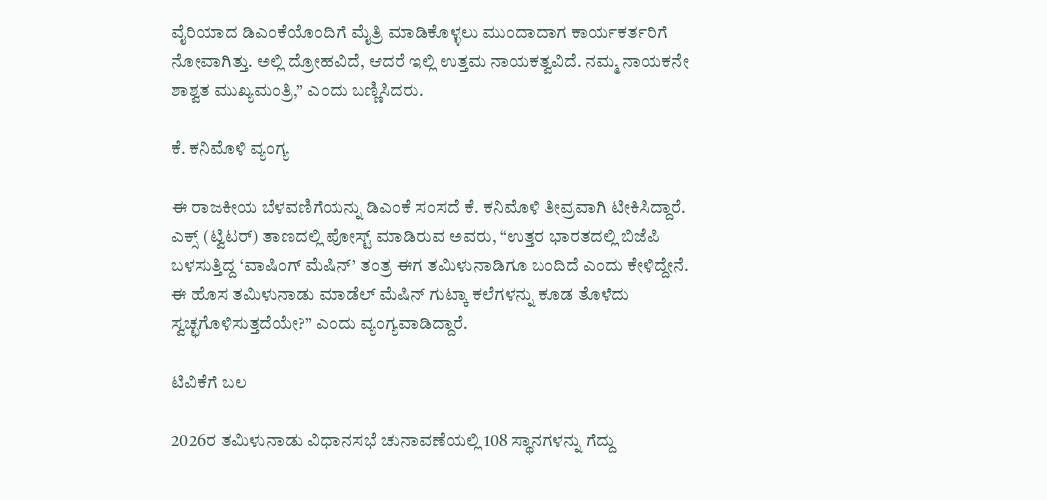ವೈರಿಯಾದ ಡಿಎಂಕೆಯೊಂದಿಗೆ ಮೈತ್ರಿ ಮಾಡಿಕೊಳ್ಳಲು ಮುಂದಾದಾಗ ಕಾರ್ಯಕರ್ತರಿಗೆ ನೋವಾಗಿತ್ತು. ಅಲ್ಲಿ ದ್ರೋಹವಿದೆ, ಆದರೆ ಇಲ್ಲಿ ಉತ್ತಮ ನಾಯಕತ್ವವಿದೆ. ನಮ್ಮ ನಾಯಕನೇ ಶಾಶ್ವತ ಮುಖ್ಯಮಂತ್ರಿ,” ಎಂದು ಬಣ್ಣಿಸಿದರು.

ಕೆ. ಕನಿಮೊಳಿ ವ್ಯಂಗ್ಯ

ಈ ರಾಜಕೀಯ ಬೆಳವಣಿಗೆಯನ್ನು ಡಿಎಂಕೆ ಸಂಸದೆ ಕೆ. ಕನಿಮೊಳಿ ತೀವ್ರವಾಗಿ ಟೀಕಿಸಿದ್ದಾರೆ. ಎಕ್ಸ್ (ಟ್ವಿಟರ್) ತಾಣದಲ್ಲಿ ಪೋಸ್ಟ್ ಮಾಡಿರುವ ಅವರು, “ಉತ್ತರ ಭಾರತದಲ್ಲಿ ಬಿಜೆಪಿ ಬಳಸುತ್ತಿದ್ದ ‘ವಾಷಿಂಗ್ ಮೆಷಿನ್’ ತಂತ್ರ ಈಗ ತಮಿಳುನಾಡಿಗೂ ಬಂದಿದೆ ಎಂದು ಕೇಳಿದ್ದೇನೆ. ಈ ಹೊಸ ತಮಿಳುನಾಡು ಮಾಡೆಲ್ ಮೆಷಿನ್ ಗುಟ್ಕಾ ಕಲೆಗಳನ್ನು ಕೂಡ ತೊಳೆದು ಸ್ವಚ್ಛಗೊಳಿಸುತ್ತದೆಯೇ?” ಎಂದು ವ್ಯಂಗ್ಯವಾಡಿದ್ದಾರೆ.

ಟಿವಿಕೆಗೆ ಬಲ

2026ರ ತಮಿಳುನಾಡು ವಿಧಾನಸಭೆ ಚುನಾವಣೆಯಲ್ಲಿ 108 ಸ್ಥಾನಗಳನ್ನು ಗೆದ್ದು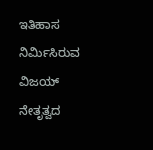ಇತಿಹಾಸ ನಿರ್ಮಿಸಿರುವ ವಿಜಯ್ ನೇತೃತ್ವದ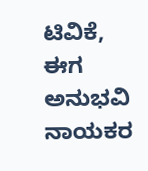ಟಿವಿಕೆ, ಈಗ ಅನುಭವಿ ನಾಯಕರ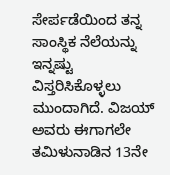ಸೇರ್ಪಡೆಯಿಂದ ತನ್ನ ಸಾಂಸ್ಥಿಕ ನೆಲೆಯನ್ನು ಇನ್ನಷ್ಟು ವಿಸ್ತರಿಸಿಕೊಳ್ಳಲು ಮುಂದಾಗಿದೆ. ವಿಜಯ್ ಅವರು ಈಗಾಗಲೇ ತಮಿಳುನಾಡಿನ 13ನೇ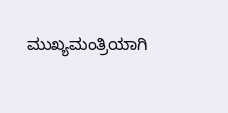ಮುಖ್ಯಮಂತ್ರಿಯಾಗಿ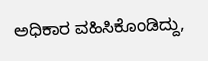ಅಧಿಕಾರ ವಹಿಸಿಕೊಂಡಿದ್ದು,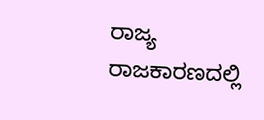ರಾಜ್ಯ ರಾಜಕಾರಣದಲ್ಲಿ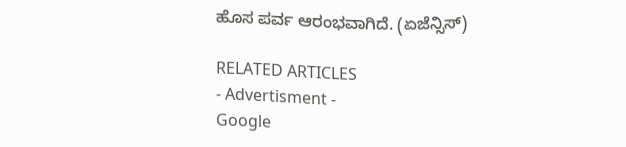ಹೊಸ ಪರ್ವ ಆರಂಭವಾಗಿದೆ. (ಏಜೆನ್ಸಿಸ್)

RELATED ARTICLES
- Advertisment -
Google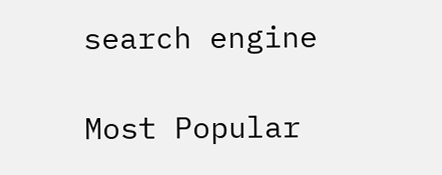search engine

Most Popular